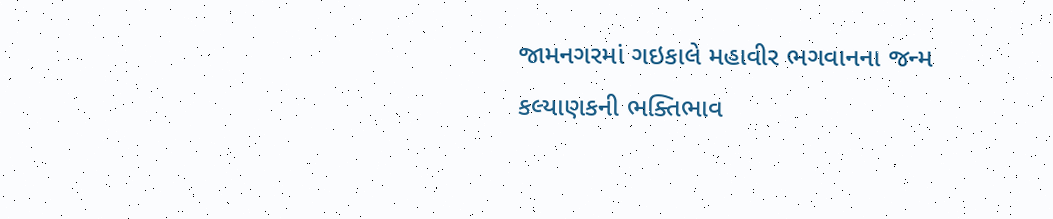જામનગરમાં ગઇકાલે મહાવીર ભગવાનના જન્મ કલ્યાણકની ભક્તિભાવ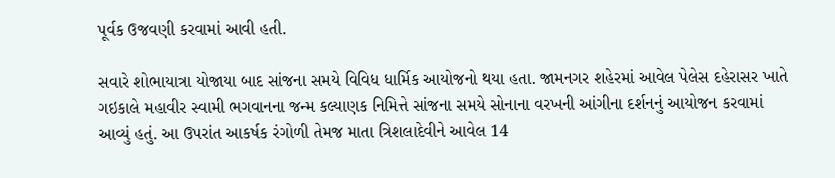પૂર્વક ઉજવણી કરવામાં આવી હતી.

સવારે શોભાયાત્રા યોજાયા બાદ સાંજના સમયે વિવિધ ધાર્મિક આયોજનો થયા હતા. જામનગર શહેરમાં આવેલ પેલેસ દહેરાસર ખાતે ગઇકાલે મહાવીર સ્વામી ભગવાનના જન્મ કલ્યાણક નિમિત્તે સાંજના સમયે સોનાના વરખની આંગીના દર્શનનું આયોજન કરવામાં આવ્યું હતું. આ ઉપરાંત આકર્ષક રંગોળી તેમજ માતા ત્રિશલાદેવીને આવેલ 14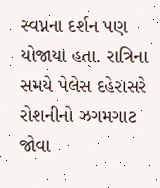સ્વપ્નના દર્શન પણ યોજાયા હતા. રાત્રિના સમયે પેલેસ દહેરાસરે રોશનીનો ઝગમગાટ જોવા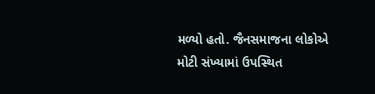મળ્યો હતો. જૈનસમાજના લોકોએ મોટી સંખ્યામાં ઉપસ્થિત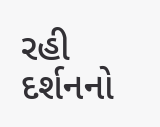રહી દર્શનનો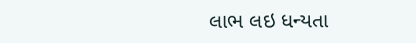લાભ લઇ ધન્યતા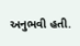અનુભવી હતી.